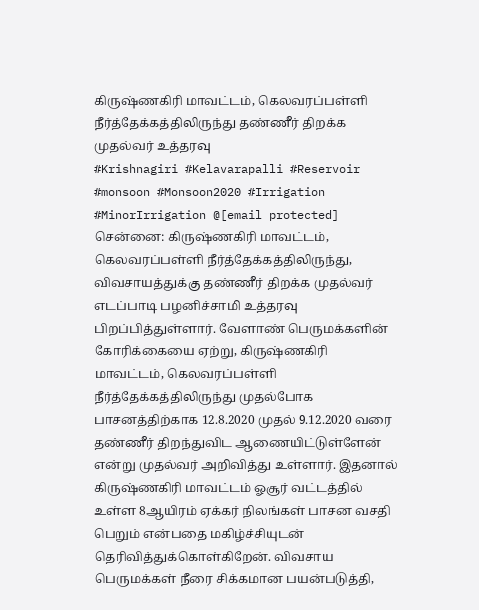கிருஷ்ணகிரி மாவட்டம், கெலவரப்பள்ளி நீர்த்தேக்கத்திலிருந்து தண்ணீர் திறக்க முதல்வர் உத்தரவு
#Krishnagiri #Kelavarapalli #Reservoir #monsoon #Monsoon2020 #Irrigation #MinorIrrigation @[email protected]
சென்னை: கிருஷ்ணகிரி மாவட்டம், கெலவரப்பள்ளி நீர்த்தேக்கத்திலிருந்து, விவசாயத்துக்கு தண்ணீர் திறக்க முதல்வர் எடப்பாடி பழனிச்சாமி உத்தரவு பிறப்பித்துள்ளார். வேளாண் பெருமக்களின் கோரிக்கையை ஏற்று, கிருஷ்ணகிரி மாவட்டம், கெலவரப்பள்ளி நீர்த்தேக்கத்திலிருந்து முதல்போக பாசனத்திற்காக 12.8.2020 முதல் 9.12.2020 வரை தண்ணீர் திறந்துவிட ஆணையிட்டுள்ளேன் என்று முதல்வர் அறிவித்து உள்ளார். இதனால் கிருஷ்ணகிரி மாவட்டம் ஓசூர் வட்டத்தில் உள்ள 8ஆயிரம் ஏக்கர் நிலங்கள் பாசன வசதி பெறும் என்பதை மகிழ்ச்சியுடன் தெரிவித்துக்கொள்கிறேன். விவசாய பெருமக்கள் நீரை சிக்கமான பயன்படுத்தி,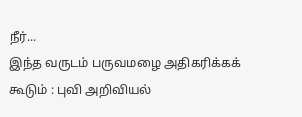நீர்...
இந்த வருடம் பருவமழை அதிகரிக்கக் கூடும் : புவி அறிவியல்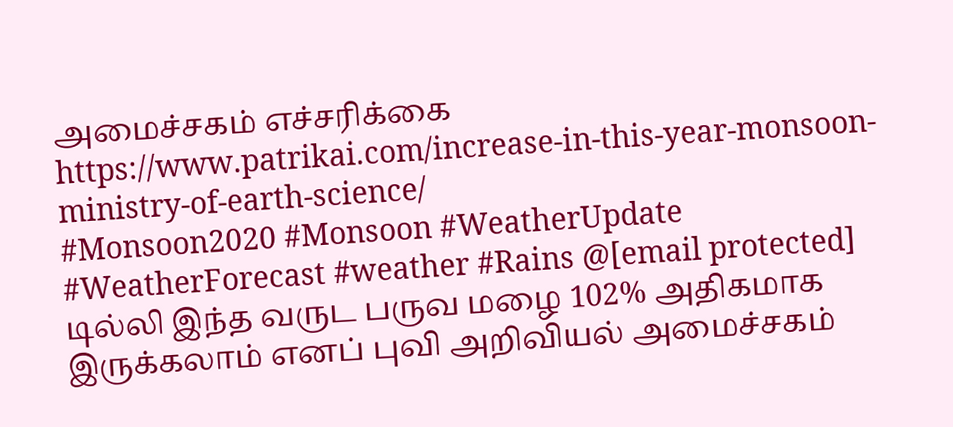அமைச்சகம் எச்சரிக்கை
https://www.patrikai.com/increase-in-this-year-monsoon-ministry-of-earth-science/
#Monsoon2020 #Monsoon #WeatherUpdate #WeatherForecast #weather #Rains @[email protected]
டில்லி இந்த வருட பருவ மழை 102% அதிகமாக இருக்கலாம் எனப் புவி அறிவியல் அமைச்சகம்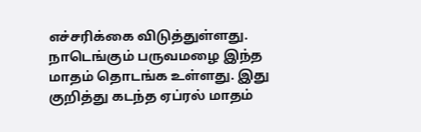எச்சரிக்கை விடுத்துள்ளது. நாடெங்கும் பருவமழை இந்த மாதம் தொடங்க உள்ளது. இது குறித்து கடந்த ஏப்ரல் மாதம்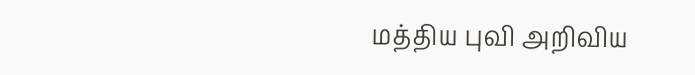மத்திய புவி அறிவிய